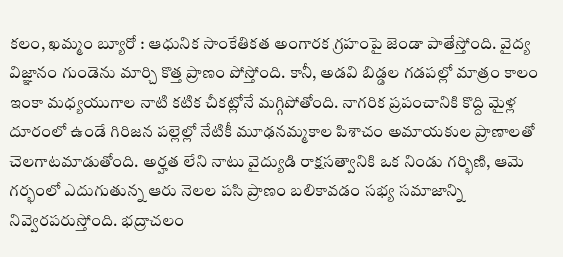కలం, ఖమ్మం బ్యూరో : ఆధునిక సాంకేతికత అంగారక గ్రహంపై జెండా పాతేస్తోంది. వైద్య విజ్ఞానం గుండెను మార్చి కొత్త ప్రాణం పోస్తోంది. కానీ, అడవి బిడ్డల గడపల్లో మాత్రం కాలం ఇంకా మధ్యయుగాల నాటి కటిక చీకట్లోనే మగ్గిపోతోంది. నాగరిక ప్రపంచానికి కొద్ది మైళ్ల దూరంలో ఉండే గిరిజన పల్లెల్లో నేటికీ మూఢనమ్మకాల పిశాచం అమాయకుల ప్రాణాలతో చెలగాటమాడుతోంది. అర్హత లేని నాటు వైద్యుడి రాక్షసత్వానికి ఒక నిండు గర్భిణి, ఆమె గర్భంలో ఎదుగుతున్న ఆరు నెలల పసి ప్రాణం బలికావడం సభ్య సమాజాన్ని నివ్వెరపరుస్తోంది. భద్రాచలం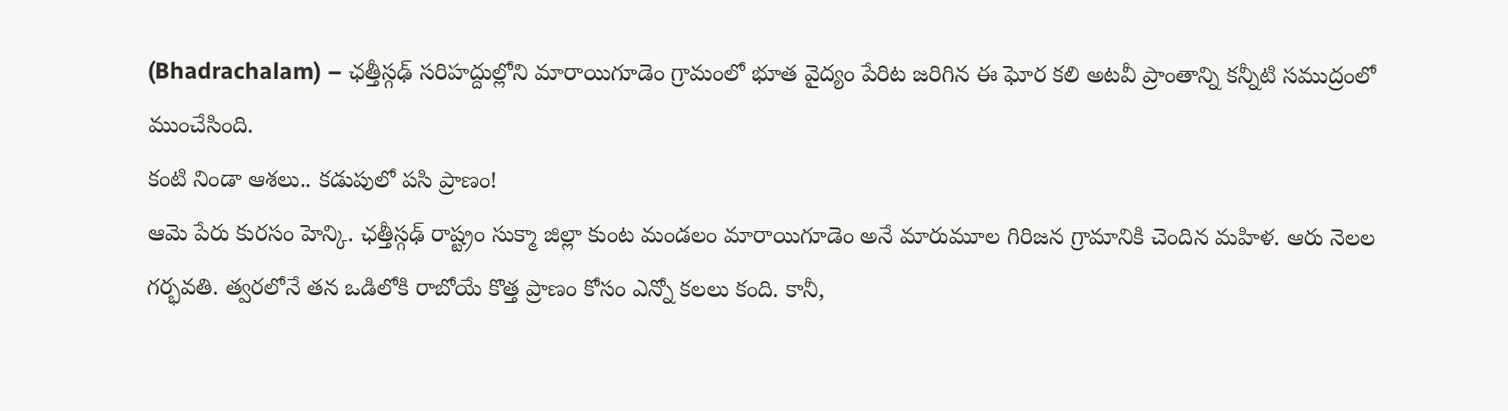(Bhadrachalam) – ఛత్తీస్గఢ్ సరిహద్దుల్లోని మారాయిగూడెం గ్రామంలో భూత వైద్యం పేరిట జరిగిన ఈ ఘోర కలి అటవీ ప్రాంతాన్ని కన్నీటి సముద్రంలో ముంచేసింది.
కంటి నిండా ఆశలు.. కడుపులో పసి ప్రాణం!
ఆమె పేరు కురసం హెన్కి. ఛత్తీస్గఢ్ రాష్ట్రం సుక్మా జిల్లా కుంట మండలం మారాయిగూడెం అనే మారుమూల గిరిజన గ్రామానికి చెందిన మహిళ. ఆరు నెలల గర్భవతి. త్వరలోనే తన ఒడిలోకి రాబోయే కొత్త ప్రాణం కోసం ఎన్నో కలలు కంది. కానీ,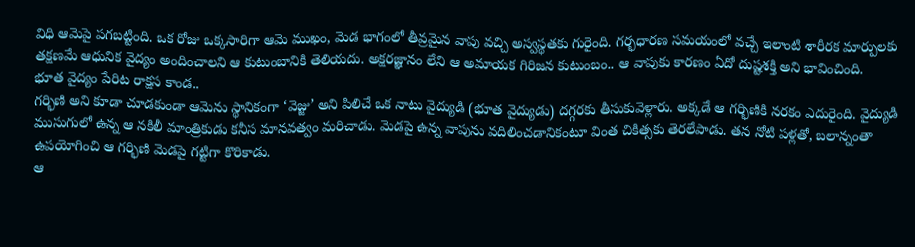విధి ఆమెపై పగబట్టింది. ఒక రోజు ఒక్కసారిగా ఆమె ముఖం, మెడ భాగంలో తీవ్రమైన వాపు వచ్చి అస్వస్థతకు గురైంది. గర్భధారణ సమయంలో వచ్చే ఇలాంటి శారీరక మార్పులకు తక్షణమే ఆధునిక వైద్యం అందించాలని ఆ కుటుంబానికి తెలియదు. అక్షరజ్ఞానం లేని ఆ అమాయక గిరిజన కుటుంబం.. ఆ వాపుకు కారణం ఏదో దుష్టశక్తి అని భావించింది.
భూత వైద్యం పేరిట రాక్షస కాండ..
గర్భిణి అని కూడా చూడకుండా ఆమెను స్థానికంగా ‘వెజ్జు’ అని పిలిచే ఒక నాటు వైద్యుడి (భూత వైద్యుడు) దగ్గరకు తీసుకువెళ్లారు. అక్కడే ఆ గర్భిణికి నరకం ఎదురైంది. వైద్యుడి ముసుగులో ఉన్న ఆ నకిలీ మాంత్రికుడు కనీస మానవత్వం మరిచాడు. మెడపై ఉన్న వాపును వదిలించడానికంటూ వింత చికిత్సకు తెరలేపాడు. తన నోటి పళ్లతో, బలాన్నంతా ఉపయోగించి ఆ గర్భిణి మెడపై గట్టిగా కొరికాడు.
ఆ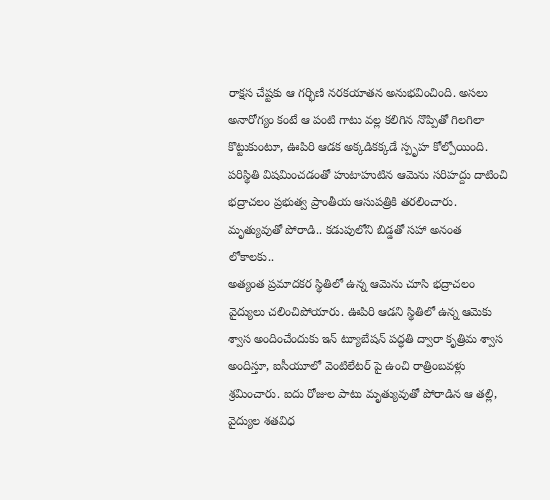రాక్షస చేష్టకు ఆ గర్భిణి నరకయాతన అనుభవించింది. అసలు అనారోగ్యం కంటే ఆ పంటి గాటు వల్ల కలిగిన నొప్పితో గిలగిలా కొట్టుకుంటూ, ఊపిరి ఆడక అక్కడికక్కడే స్పృహ కోల్పోయింది. పరిస్థితి విషమించడంతో హుటాహుటిన ఆమెను సరిహద్దు దాటించి భద్రాచలం ప్రభుత్వ ప్రాంతీయ ఆసుపత్రికి తరలించారు.
మృత్యువుతో పోరాడి.. కడుపులోని బిడ్డతో సహా అనంత లోకాలకు..
అత్యంత ప్రమాదకర స్థితిలో ఉన్న ఆమెను చూసి భద్రాచలం వైద్యులు చలించిపోయారు. ఊపిరి ఆడని స్థితిలో ఉన్న ఆమెకు శ్వాస అందించేందుకు ఇన్ ట్యూబేషన్ పద్ధతి ద్వారా కృత్రిమ శ్వాస అందిస్తూ, ఐసీయూలో వెంటిలేటర్ పై ఉంచి రాత్రింబవళ్లు శ్రమించారు. ఐదు రోజుల పాటు మృత్యువుతో పోరాడిన ఆ తల్లి, వైద్యుల శతవిధ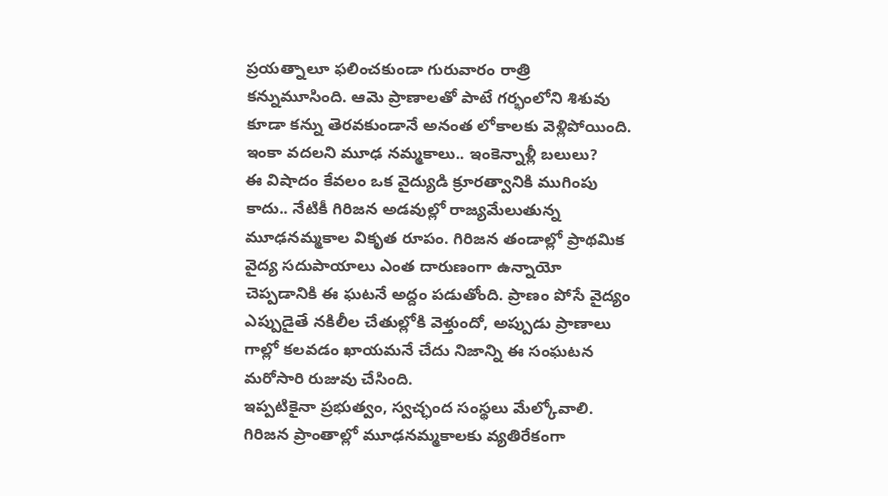ప్రయత్నాలూ ఫలించకుండా గురువారం రాత్రి కన్నుమూసింది. ఆమె ప్రాణాలతో పాటే గర్భంలోని శిశువు కూడా కన్ను తెరవకుండానే అనంత లోకాలకు వెళ్లిపోయింది.
ఇంకా వదలని మూఢ నమ్మకాలు.. ఇంకెన్నాళ్లీ బలులు?
ఈ విషాదం కేవలం ఒక వైద్యుడి క్రూరత్వానికి ముగింపు కాదు.. నేటికీ గిరిజన అడవుల్లో రాజ్యమేలుతున్న మూఢనమ్మకాల వికృత రూపం. గిరిజన తండాల్లో ప్రాథమిక వైద్య సదుపాయాలు ఎంత దారుణంగా ఉన్నాయో చెప్పడానికి ఈ ఘటనే అద్దం పడుతోంది. ప్రాణం పోసే వైద్యం ఎప్పుడైతే నకిలీల చేతుల్లోకి వెళ్తుందో, అప్పుడు ప్రాణాలు గాల్లో కలవడం ఖాయమనే చేదు నిజాన్ని ఈ సంఘటన మరోసారి రుజువు చేసింది.
ఇప్పటికైనా ప్రభుత్వం, స్వచ్ఛంద సంస్థలు మేల్కోవాలి. గిరిజన ప్రాంతాల్లో మూఢనమ్మకాలకు వ్యతిరేకంగా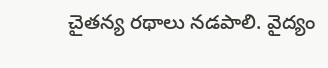చైతన్య రథాలు నడపాలి. వైద్యం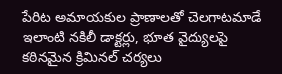పేరిట అమాయకుల ప్రాణాలతో చెలగాటమాడే ఇలాంటి నకిలీ డాక్టర్లు, భూత వైద్యులపై కఠినమైన క్రిమినల్ చర్యలు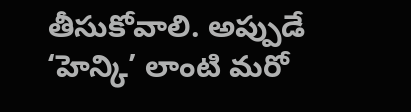తీసుకోవాలి. అప్పుడే ‘హెన్కి’ లాంటి మరో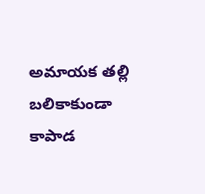అమాయక తల్లి బలికాకుండా కాపాడ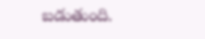బడుతుంది.